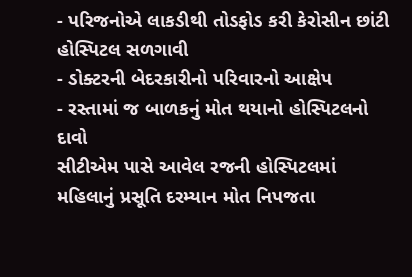- પરિજનોએ લાકડીથી તોડફોડ કરી કેરોસીન છાંટી હોસ્પિટલ સળગાવી
- ડોક્ટરની બેદરકારીનો પરિવારનો આક્ષેપ
- રસ્તામાં જ બાળકનું મોત થયાનો હોસ્પિટલનો દાવો
સીટીએમ પાસે આવેલ રજની હોસ્પિટલમાં મહિલાનું પ્રસૂતિ દરમ્યાન મોત નિપજતા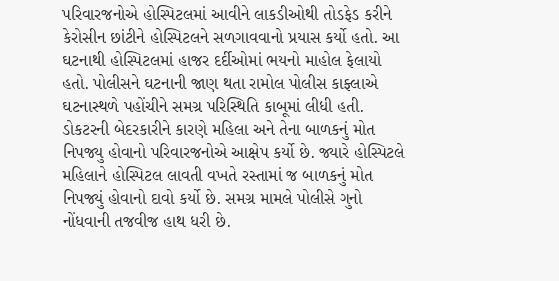પરિવારજનોએ હોસ્પિટલમાં આવીને લાકડીઓથી તોડફેડ કરીને કેરોસીન છાંટીને હોસ્પિટલને સળગાવવાનો પ્રયાસ કર્યો હતો. આ ઘટનાથી હોસ્પિટલમાં હાજર દર્દીઓમાં ભયનો માહોલ ફેલાયો હતો. પોલીસને ઘટનાની જાણ થતા રામોલ પોલીસ કાફ્લાએ ઘટનાસ્થળે પહોંચીને સમગ્ર પરિસ્થિતિ કાબૂમાં લીધી હતી. ડોકટરની બેદરકારીને કારણે મહિલા અને તેના બાળકનું મોત નિપજ્યુ હોવાનો પરિવારજનોએ આક્ષેપ કર્યો છે. જ્યારે હોસ્પિટલે મહિલાને હોસ્પિટલ લાવતી વખતે રસ્તામાં જ બાળકનું મોત નિપજ્યું હોવાનો દાવો કર્યો છે. સમગ્ર મામલે પોલીસે ગુનો નોંધવાની તજવીજ હાથ ધરી છે.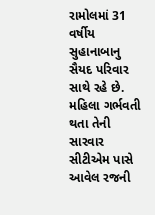રામોલમાં 31 વર્ષીય સુહાનાબાનુ સૈયદ પરિવાર સાથે રહે છે. મહિલા ગર્ભવતી થતા તેની સારવાર સીટીએમ પાસે આવેલ રજની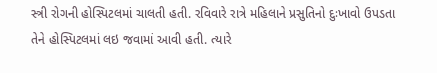સ્ત્રી રોગની હોસ્પિટલમાં ચાલતી હતી. રવિવારે રાત્રે મહિલાને પ્રસુતિનો દુઃખાવો ઉપડતા તેને હોસ્પિટલમાં લઇ જવામાં આવી હતી. ત્યારે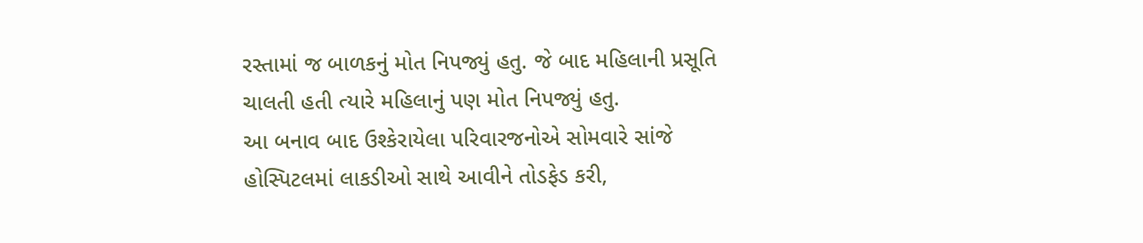રસ્તામાં જ બાળકનું મોત નિપજ્યું હતુ. જે બાદ મહિલાની પ્રસૂતિ ચાલતી હતી ત્યારે મહિલાનું પણ મોત નિપજ્યું હતુ.
આ બનાવ બાદ ઉશ્કેરાયેલા પરિવારજનોએ સોમવારે સાંજે હોસ્પિટલમાં લાકડીઓ સાથે આવીને તોડફેડ કરી,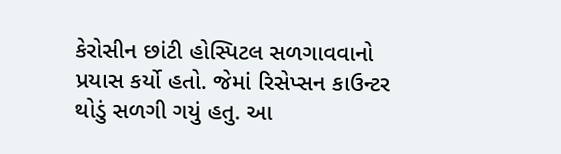કેરોસીન છાંટી હોસ્પિટલ સળગાવવાનો પ્રયાસ કર્યો હતો. જેમાં રિસેપ્સન કાઉન્ટર થોડું સળગી ગયું હતુ. આ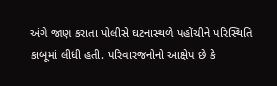અંગે જાણ કરાતા પોલીસે ઘટનાસ્થળે પહોંચીને પરિસ્થિતિ કાબૂમાં લીધી હતી. પરિવારજનોનો આક્ષેપ છે કે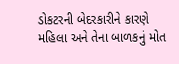ડોકટરની બેદરકારીને કારણે મહિલા અને તેના બાળકનું મોત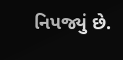નિપજ્યું છે.